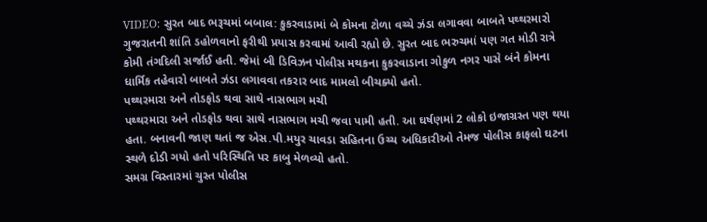VIDEO: સુરત બાદ ભરૂચમાં બબાલ: કુકરવાડામાં બે કોમના ટોળા વચ્ચે ઝંડા લગાવવા બાબતે પથ્થરમારો
ગુજરાતની શાંતિ ડહોળવાનો ફરીથી પ્રયાસ કરવામાં આવી રહ્યો છે. સુરત બાદ ભરુચમાં પણ ગત મોડી રાત્રે કોમી તંગદિલી સર્જાઈ હતી. જેમાં બી ડિવિઝન પોલીસ મથકના કુકરવાડાના ગોકુળ નગર પાસે બંને કોમના ધાર્મિક તહેવારો બાબતે ઝંડા લગાવવા તકરાર બાદ મામલો બીચક્યો હતો.
પથ્થરમારા અને તોડફોડ થવા સાથે નાસભાગ મચી
પથ્થરમારા અને તોડફોડ થવા સાથે નાસભાગ મચી જવા પામી હતી. આ ઘર્ષણમાં 2 લોકો ઇજાગ્રસ્ત પણ થયા હતા. બનાવની જાણ થતાં જ એસ.પી.મયુર ચાવડા સહિતના ઉચ્ચ અધિકારીઓ તેમજ પોલીસ કાફલો ઘટના સ્થળે દોડી ગયો હતો પરિસ્થિતિ પર કાબુ મેળવ્યો હતો.
સમગ્ર વિસ્તારમાં ચુસ્ત પોલીસ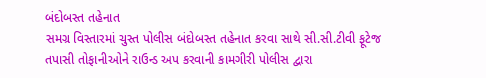બંદોબસ્ત તહેનાત
સમગ્ર વિસ્તારમાં ચુસ્ત પોલીસ બંદોબસ્ત તહેનાત કરવા સાથે સી.સી.ટીવી ફૂટેજ તપાસી તોફાનીઓને રાઉન્ડ અપ કરવાની કામગીરી પોલીસ દ્વારા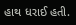હાથ ધરાઈ હતી.